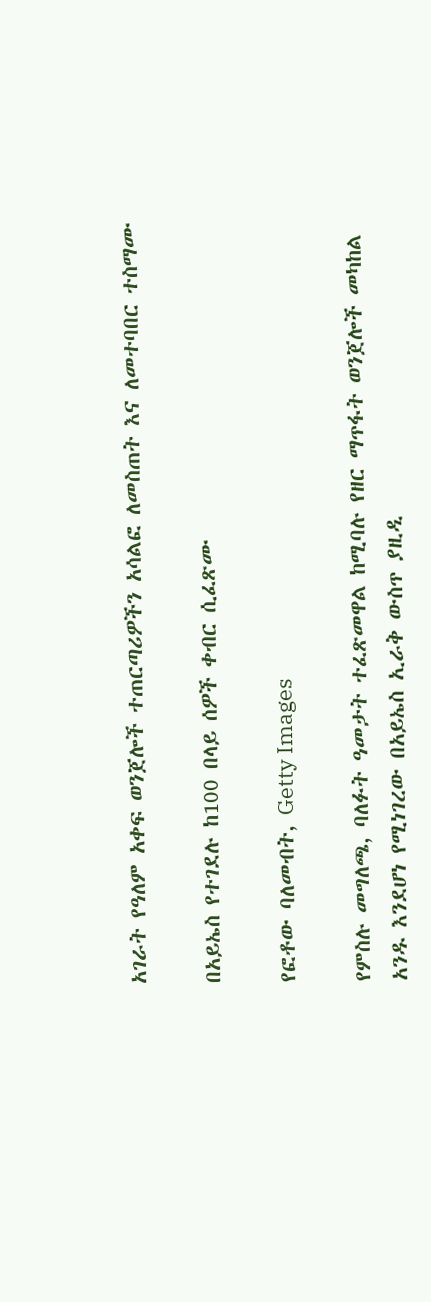አገራት የዓለም አቀፍ ወንጀሎች ተጠርጣሪዎችን አሳልፎ ለመስጠት እና ለመተባበር ተስማሙ

በአይኤስ የተገደሉ ከ100 በላይ ሰዎች ቀብር ሲፈጽሙ

የፎቶው ባለመብት, Getty Images

የምስሉ መግለጫ, ባለፉት ዓመታት ተፈጽመዋል ከሚባሉ የዘር ማጥፋት ወንጀሎች መካከል አንዱ እንደሆነ የሚነገረው በአይኤስ ኢራቅ ውስጥ ያዚዲ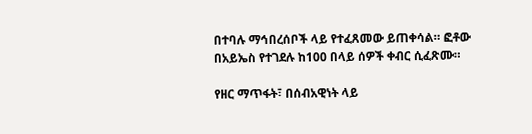በተባሉ ማኅበረሰቦች ላይ የተፈጸመው ይጠቀሳል። ፎቶው በአይኤስ የተገደሉ ከ100 በላይ ሰዎች ቀብር ሲፈጽሙ።

የዘር ማጥፋት፣ በሰብአዊነት ላይ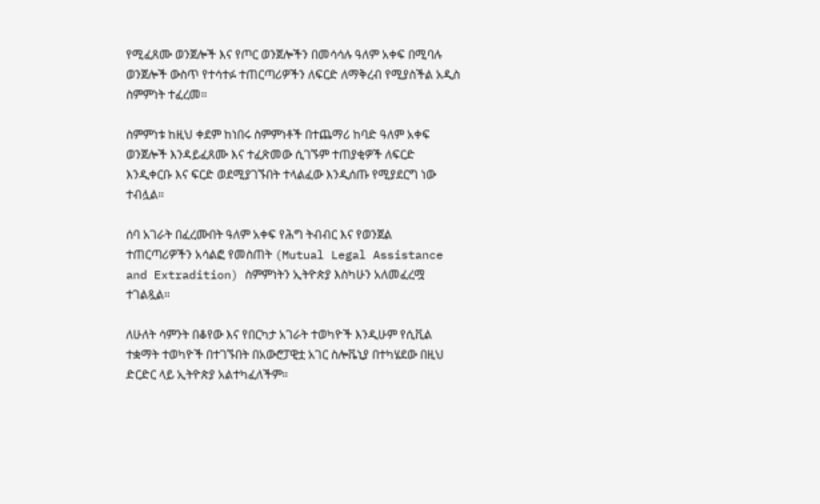የሚፈጸሙ ወንጀሎች እና የጦር ወንጀሎችን በመሳሳሉ ዓለም አቀፍ በሚባሉ ወንጀሎች ውስጥ የተሳተፉ ተጠርጣሪዎችን ለፍርድ ለማቅረብ የሚያስችል አዲስ ስምምነት ተፈረመ።

ስምምነቱ ከዚህ ቀደም ከነበሩ ስምምነቶች በተጨማሪ ከባድ ዓለም አቀፍ ወንጀሎች እንዳይፈጸሙ እና ተፈጽመው ሲገኙም ተጠያቂዎች ለፍርድ እንዲቀርቡ እና ፍርድ ወደሚያገኙበት ተላልፈው እንዲሰጡ የሚያደርግ ነው ተብሏል።

ሰባ አገራት በፈረሙበት ዓለም አቀፍ የሕግ ትብብር እና የወንጀል ተጠርጣሪዎችን አሳልፎ የመስጠት (Mutual Legal Assistance and Extradition) ስምምነትን ኢትዮጵያ እስካሁን አለመፈረሟ ተገልጿል።

ለሁለት ሳምንት በቆየው እና የበርካታ አገራት ተወካዮች እንዲሁም የሲቪል ተቋማት ተወካዮች በተገኙበት በአውሮፓዊቷ አገር ስሎቬኒያ በተካሄደው በዚህ ድርድር ላይ ኢትዮጵያ አልተካፈለችም።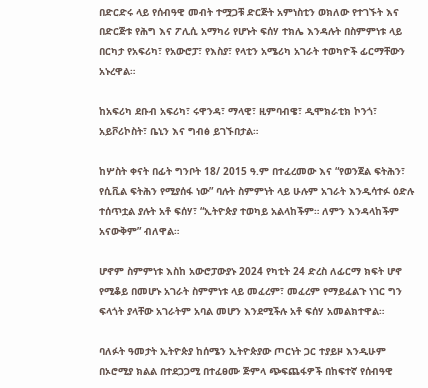በድርድሩ ላይ የሰብዓዊ መብት ተሟጋቹ ድርጅት አምነስቲን ወክለው የተገኙት እና በድርጅቱ የሕግ እና ፖሊሲ አማካሪ የሆኑት ፍሰሃ ተክሌ እንዳሉት በስምምነቱ ላይ በርካታ የአፍሪካ፣ የአውሮፓ፣ የእስያ፣ የላቲን አሜሪካ አገራት ተወካዮች ፊርማቸውን አኑረዋል።

ከአፍሪካ ደቡብ አፍሪካ፣ ሩዋንዳ፣ ማላዊ፣ ዚምባብዌ፣ ዲሞክራቲክ ኮንጎ፣ አይቮሪኮስት፣ ቤኒን እና ግብፅ ይገኙበታል።

ከሦስት ቀናት በፊት ግንቦት 18/ 2015 ዓ.ም በተፈረመው እና “የወንጀል ፍትሕን፣ የሲቪል ፍትሕን የሚያሰፋ ነው” ባሉት ስምምነት ላይ ሁሉም አገራት እንዲሳተፉ ዕድሉ ተሰጥቷል ያሉት አቶ ፍሰሃ፣ “ኢትዮጵያ ተወካይ አልላከችም። ለምን እንዳላከችም አናውቅም” ብለዋል።

ሆኖም ስምምነቱ እስከ አውሮፓውያኑ 2024 የካቲት 24 ድረስ ለፊርማ ክፍት ሆኖ የሚቆይ በመሆኑ አገራት ስምምነቱ ላይ መፈረም፣ መፈረም የማይፈልጉ ነገር ግን ፍላጎት ያላቸው አገራትም አባል መሆን እንደሚችሉ አቶ ፍሰሃ አመልክተዋል።

ባለፉት ዓመታት ኢትዮጵያ ከሰሜን ኢትዮጵያው ጦርነት ጋር ተያይዞ እንዲሁም በኦሮሚያ ክልል በተደጋጋሚ በተፈፀሙ ጅምላ ጭፍጨፋዎች በከፍተኛ የሰብዓዊ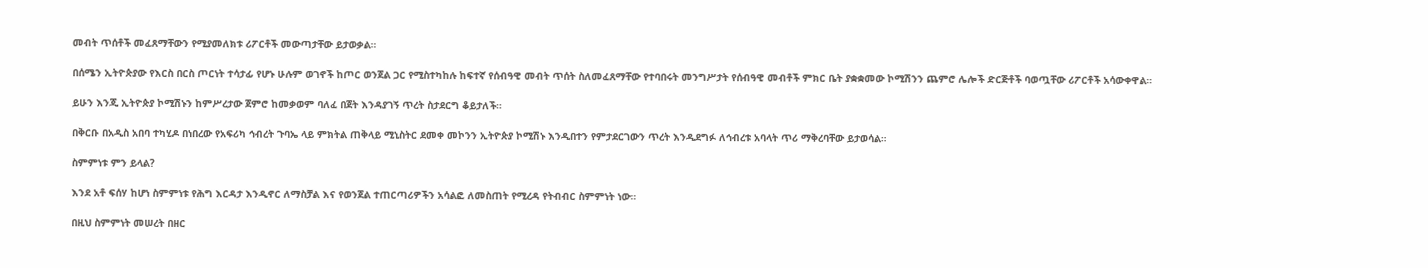መብት ጥሰቶች መፈጸማቸውን የሚያመለክቱ ሪፖርቶች መውጣታቸው ይታወቃል።

በሰሜን ኢትዮጵያው የእርስ በርስ ጦርነት ተሳታፊ የሆኑ ሁሉም ወገኖች ከጦር ወንጀል ጋር የሚስተካከሉ ከፍተኛ የሰብዓዊ መብት ጥሰት ስለመፈጸማቸው የተባበሩት መንግሥታት የሰብዓዊ መብቶች ምክር ቤት ያቋቋመው ኮሚሽንን ጨምሮ ሌሎች ድርጅቶች ባወጧቸው ሪፖርቶች አሳውቀዋል።

ይሁን እንጂ ኢትዮጵያ ኮሚሽኑን ከምሥረታው ጀምሮ ከመቃወም ባለፈ በጀት እንዳያገኝ ጥረት ስታደርግ ቆይታለች።

በቅርቡ በአዲስ አበባ ተካሂዶ በነበረው የአፍሪካ ኅብረት ጉባኤ ላይ ምክትል ጠቅላይ ሚኒስትር ደመቀ መኮንን ኢትዮጵያ ኮሚሽኑ እንዲበተን የምታደርገውን ጥረት እንዲደግፉ ለኅብረቱ አባላት ጥሪ ማቅረባቸው ይታወሳል።

ስምምነቱ ምን ይላል?

እንደ አቶ ፍሰሃ ከሆነ ስምምነቱ የሕግ እርዳታ እንዲኖር ለማስቻል እና የወንጀል ተጠርጣሪዎችን አሳልፎ ለመስጠት የሚረዳ የትብብር ስምምነት ነው።

በዚህ ስምምነት መሠረት በዘር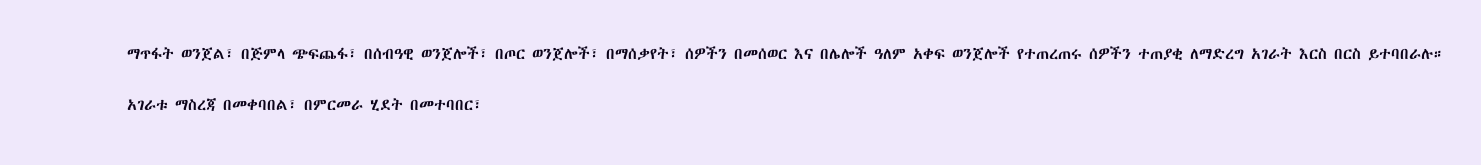ማጥፋት ወንጀል፣ በጅምላ ጭፍጨፋ፣ በሰብዓዊ ወንጀሎች፣ በጦር ወንጀሎች፣ በማሰቃየት፣ ሰዎችን በመሰወር እና በሌሎች ዓለም አቀፍ ወንጀሎች የተጠረጠሩ ሰዎችን ተጠያቂ ለማድረግ አገራት እርስ በርስ ይተባበራሉ።

አገራቱ ማስረጃ በመቀባበል፣ በምርመራ ሂደት በመተባበር፣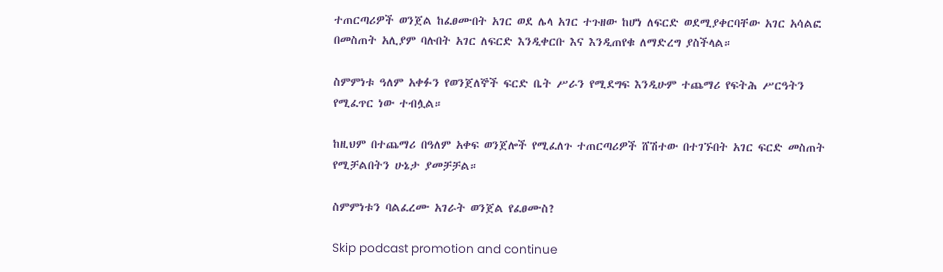ተጠርጣሪዎች ወንጀል ከፈፀሙበት አገር ወደ ሌላ አገር ተጉዘው ከሆነ ለፍርድ ወደሚያቀርባቸው አገር አሳልፎ በመስጠት አሊያም ባሉበት አገር ለፍርድ እንዲቀርቡ እና እንዲጠየቁ ለማድረግ ያስችላል።

ስምምነቱ ዓለም አቀፉን የወንጀለኞች ፍርድ ቤት ሥራን የሚደግፍ እንዲሁም ተጨማሪ የፍትሕ ሥርዓትን የሚፈጥር ነው ተብሏል።

ከዚህም በተጨማሪ በዓለም አቀፍ ወንጀሎች የሚፈለጉ ተጠርጣሪዎች ሸሽተው በተገኙበት አገር ፍርድ መስጠት የሚቻልበትን ሁኔታ ያመቻቻል።

ስምምነቱን ባልፈረሙ አገራት ወንጀል የፈፀሙስ?

Skip podcast promotion and continue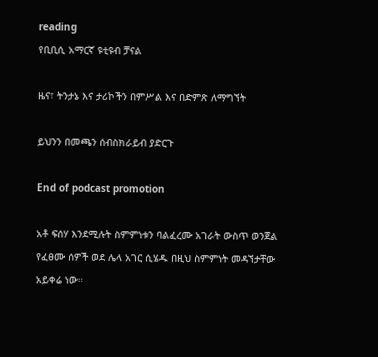reading
የቢቢሲ አማርኛ ዩቲዩብ ቻናል

ዜና፣ ትንታኔ እና ታሪኮችን በምሥል እና በድምጽ ለማግኘት

ይህንን በመጫን ሰብስክራይብ ያድርጉ

End of podcast promotion

አቶ ፍሰሃ እንደሚሉት ስምምነቱን ባልፈረሙ አገራት ውስጥ ወንጀል የፈፀሙ ሰዎች ወደ ሌላ አገር ሲሄዱ በዚህ ስምምነት መዳኘታቸው አይቀሬ ነው።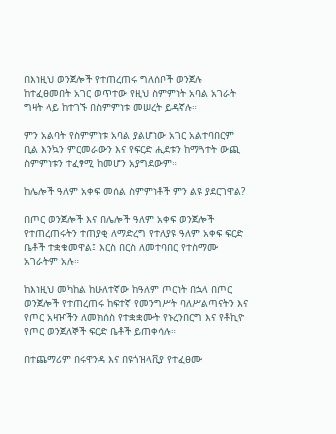በእነዚህ ወንጀሎች የተጠረጠሩ ግለሰቦች ወንጀሉ ከተፈፀመበት አገር ወጥተው የዚህ ስምምነት አባል አገራት ግዛት ላይ ከተገኙ በስምምነቱ መሠረት ይዳኛሉ።

ምን አልባት የስምምነቱ አባል ያልሆነው አገር አልተባበርም ቢል እንኳን ምርመራውን እና የፍርድ ሒደቱን ከማጓተት ውጪ ስምምነቱን ተፈፃሚ ከመሆን አያግደውም።

ከሌሎች ዓለም አቀፍ መሰል ስምምነቶች ምን ልዩ ያደርገዋል?

በጦር ወንጀሎች እና በሌሎች ዓለም አቀፍ ወንጀሎች የተጠረጠሩትን ተጠያቂ ለማድረግ የተለያዩ ዓለም አቀፍ ፍርድ ቤቶች ተቋቁመዋል፤ እርስ በርስ ለመተባበር የተስማሙ አገራትም አሉ።

ከእነዚህ መካከል ከሁለተኛው ከዓለም ጦርነት በኋላ በጦር ወንጀሎች የተጠረጠሩ ከፍተኛ የመንግሥት ባለሥልጣናትን እና የጦር አዛዦችን ለመክሰስ የተቋቋሙት የኑረንበርግ እና የቶኪዮ የጦር ወንጀለኞች ፍርድ ቤቶች ይጠቀሳሉ።

በተጨማሪም በሩዋንዳ እና በዩጎዝላቪያ የተፈፀሙ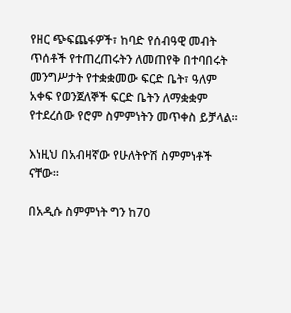የዘር ጭፍጨፋዎች፣ ከባድ የሰብዓዊ መብት ጥሰቶች የተጠረጠሩትን ለመጠየቅ በተባበሩት መንግሥታት የተቋቋመው ፍርድ ቤት፣ ዓለም አቀፍ የወንጀለኞች ፍርድ ቤትን ለማቋቋም የተደረሰው የሮም ስምምነትን መጥቀስ ይቻላል።

እነዚህ በአብዛኛው የሁለትዮሽ ስምምነቶች ናቸው።

በአዲሱ ስምምነት ግን ከ70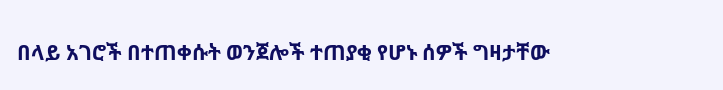በላይ አገሮች በተጠቀሱት ወንጀሎች ተጠያቂ የሆኑ ሰዎች ግዛታቸው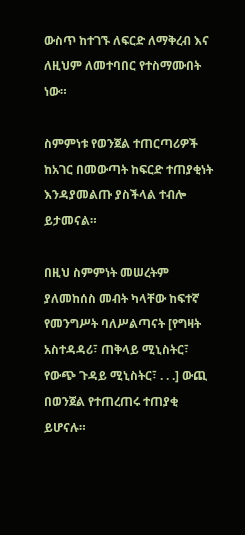ውስጥ ከተገኙ ለፍርድ ለማቅረብ እና ለዚህም ለመተባበር የተስማሙበት ነው።

ስምምነቱ የወንጀል ተጠርጣሪዎች ከአገር በመውጣት ከፍርድ ተጠያቂነት እንዳያመልጡ ያስችላል ተብሎ ይታመናል።

በዚህ ስምምነት መሠረትም ያለመከሰስ መብት ካላቸው ከፍተኛ የመንግሥት ባለሥልጣናት [የግዛት አስተዳዳሪ፣ ጠቅላይ ሚኒስትር፣ የውጭ ጉዳይ ሚኒስትር፣ . . .] ውጪ በወንጀል የተጠረጠሩ ተጠያቂ ይሆናሉ።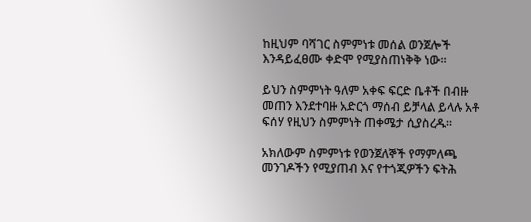ከዚህም ባሻገር ስምምነቱ መሰል ወንጀሎች እንዳይፈፀሙ ቀድሞ የሚያስጠነቅቅ ነው።

ይህን ስምምነት ዓለም አቀፍ ፍርድ ቤቶች በብዙ መጠን እንደተባዙ አድርጎ ማሰብ ይቻላል ይላሉ አቶ ፍሰሃ የዚህን ስምምነት ጠቀሜታ ሲያስረዱ።

አክለውም ስምምነቱ የወንጀለኞች የማምለጫ መንገዶችን የሚያጠብ እና የተጎጂዎችን ፍትሕ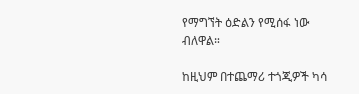የማግኘት ዕድልን የሚሰፋ ነው ብለዋል።

ከዚህም በተጨማሪ ተጎጂዎች ካሳ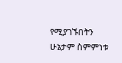የሚያገኙበትን ሁኔታም ስምምነቱ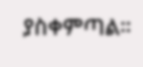ያስቀምጣል።